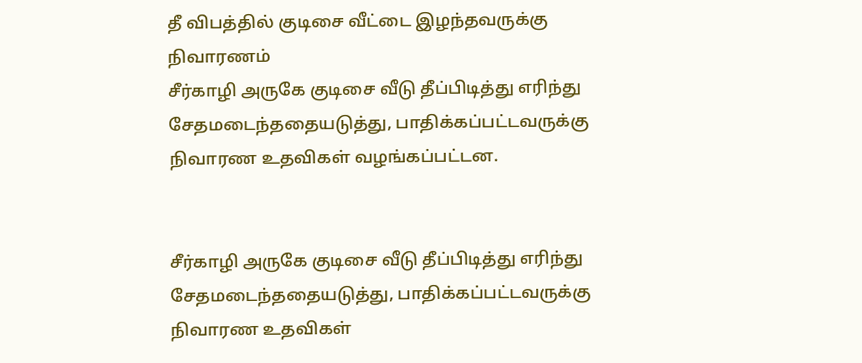தீ விபத்தில் குடிசை வீட்டை இழந்தவருக்கு நிவாரணம்
சீர்காழி அருகே குடிசை வீடு தீப்பிடித்து எரிந்து சேதமடைந்ததையடுத்து, பாதிக்கப்பட்டவருக்கு நிவாரண உதவிகள் வழங்கப்பட்டன.


சீர்காழி அருகே குடிசை வீடு தீப்பிடித்து எரிந்து சேதமடைந்ததையடுத்து, பாதிக்கப்பட்டவருக்கு நிவாரண உதவிகள்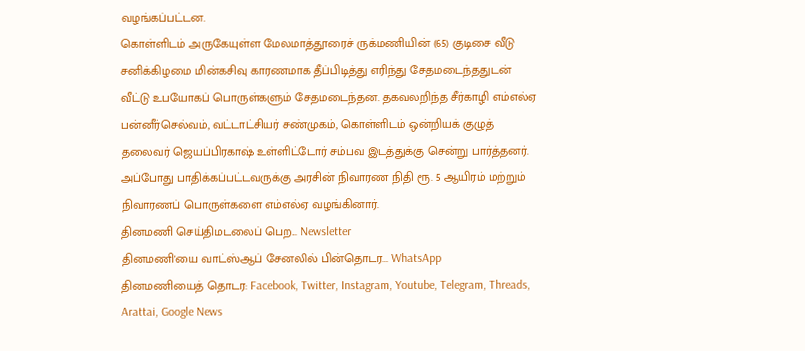வழங்கப்பட்டன.
கொள்ளிடம் அருகேயுள்ள மேலமாத்தூரைச் ருக்மணியின் (65) குடிசை வீடு சனிக்கிழமை மின்கசிவு காரணமாக தீப்பிடித்து எரிந்து சேதமடைந்ததுடன் வீட்டு உபயோகப் பொருள்களும் சேதமடைந்தன. தகவலறிந்த சீர்காழி எம்எல்ஏ பன்னீர்செல்வம், வட்டாட்சியர் சண்முகம், கொள்ளிடம் ஒன்றியக் குழுத் தலைவர் ஜெயப்பிரகாஷ் உள்ளிட்டோர் சம்பவ இடத்துக்கு சென்று பார்த்தனர். அப்போது பாதிக்கப்பட்டவருக்கு அரசின் நிவாரண நிதி ரூ. 5 ஆயிரம் மற்றும் நிவாரணப் பொருள்களை எம்எல்ஏ வழங்கினார்.
தினமணி செய்திமடலைப் பெற... Newsletter
தினமணி'யை வாட்ஸ்ஆப் சேனலில் பின்தொடர... WhatsApp
தினமணியைத் தொடர: Facebook, Twitter, Instagram, Youtube, Telegram, Threads, Arattai, Google News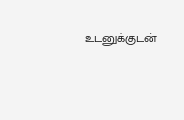உடனுக்குடன்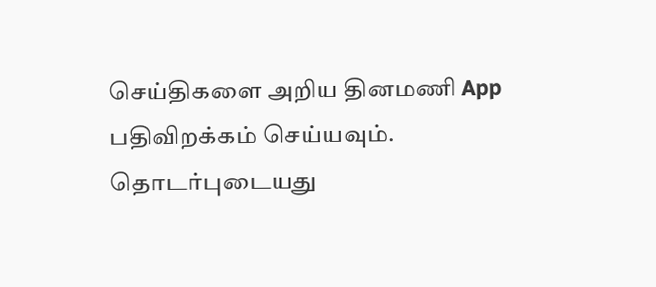செய்திகளை அறிய தினமணி App பதிவிறக்கம் செய்யவும்.
தொடர்புடையது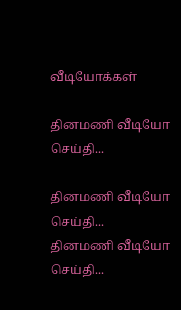வீடியோக்கள்

தினமணி வீடியோ செய்தி...

தினமணி வீடியோ செய்தி...
தினமணி வீடியோ செய்தி...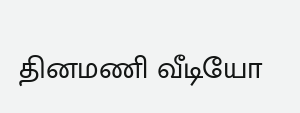தினமணி வீடியோ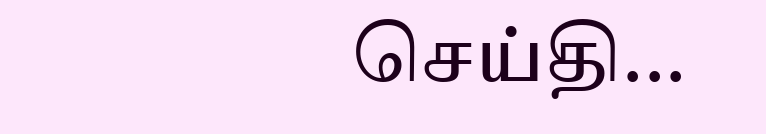செய்தி...